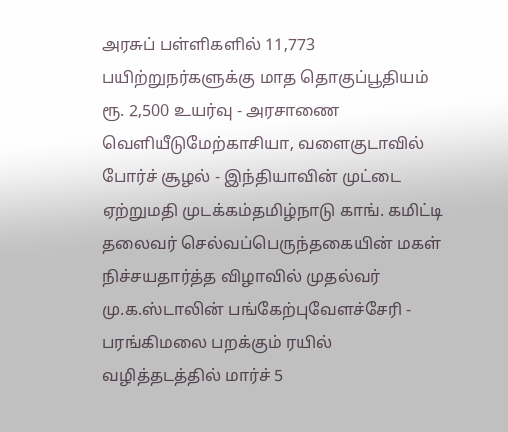அரசுப் பள்ளிகளில் 11,773 பயிற்றுநர்களுக்கு மாத தொகுப்பூதியம் ரூ. 2,500 உயர்வு - அரசாணை வெளியீடுமேற்காசியா, வளைகுடாவில் போர்ச் சூழல் - இந்தியாவின் முட்டை ஏற்றுமதி முடக்கம்தமிழ்நாடு காங். கமிட்டி தலைவர் செல்வப்பெருந்தகையின் மகள் நிச்சயதார்த்த விழாவில் முதல்வர் மு.க.ஸ்டாலின் பங்கேற்புவேளச்சேரி - பரங்கிமலை பறக்கும் ரயில் வழித்தடத்தில் மார்ச் 5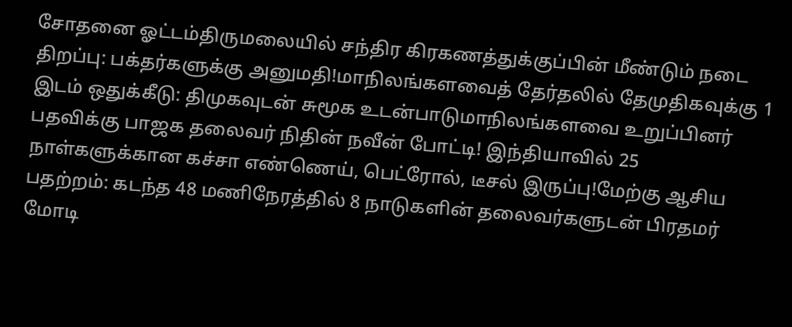சோதனை ஓட்டம்திருமலையில் சந்திர கிரகணத்துக்குப்பின் மீண்டும் நடை திறப்பு: பக்தர்களுக்கு அனுமதி!மாநிலங்களவைத் தேர்தலில் தேமுதிகவுக்கு 1 இடம் ஒதுக்கீடு: திமுகவுடன் சுமூக உடன்பாடுமாநிலங்களவை உறுப்பினர் பதவிக்கு பாஜக தலைவர் நிதின் நவீன் போட்டி! இந்தியாவில் 25 நாள்களுக்கான கச்சா எண்ணெய், பெட்ரோல், டீசல் இருப்பு!மேற்கு ஆசிய பதற்றம்: கடந்த 48 மணிநேரத்தில் 8 நாடுகளின் தலைவர்களுடன் பிரதமர் மோடி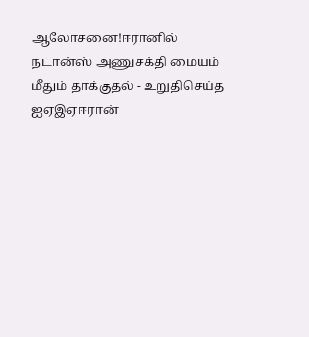ஆலோசனை!ஈரானில் நடான்ஸ் அணுசக்தி மையம் மீதும் தாக்குதல் - உறுதிசெய்த ஐஏஇஏஈரான்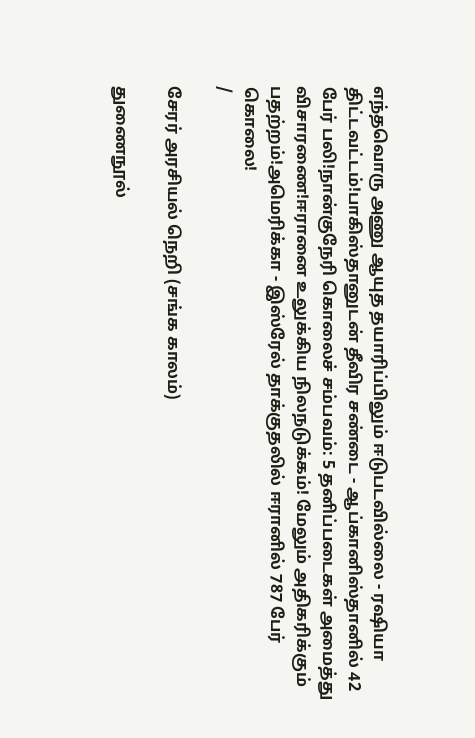எந்தவொரு அணு ஆயுத தயாரிப்பிலும் ஈடுபடவில்லை - ரஷியா திட்டவட்டம்!பாகிஸ்தானுடன் தீவிர சண்டை - ஆப்கானிஸ்தானில் 42 பேர் பலி!நான்குநேரி கொலைச் சம்பவம்: 5 தனிப்படைகள் அமைத்து விசாரணை!ஈரானை உலுக்கிய நிலநடுக்கம்! மேலும் அதிகரிக்கும் பதற்றம்!அமெரிக்கா - இஸ்ரேல் தாக்குதலில் ஈரானில் 787 பேர் கொலை!
/

சேரர் அரசியல் நெறி (சங்க காலம்)

துணைநூல்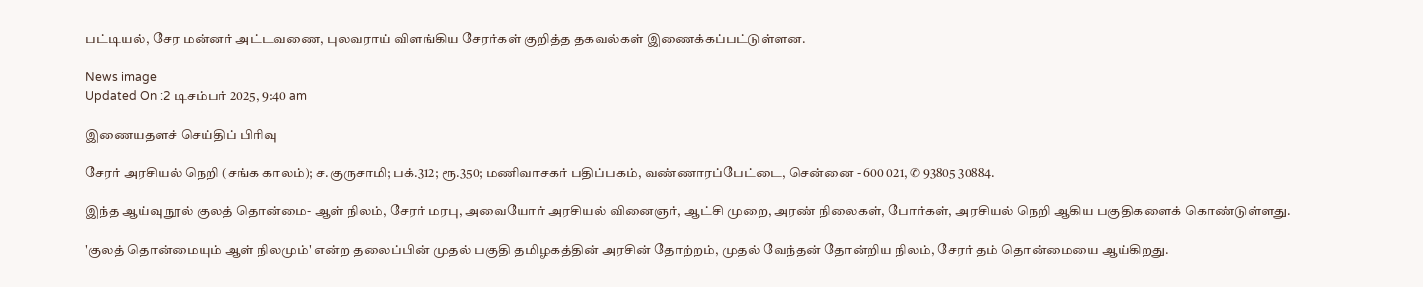பட்டியல், சேர மன்னர் அட்டவணை, புலவராய் விளங்கிய சேரர்கள் குறித்த தகவல்கள் இணைக்கப்பட்டுள்ளன.

News image
Updated On :2 டிசம்பர் 2025, 9:40 am

இணையதளச் செய்திப் பிரிவு

சேரர் அரசியல் நெறி (சங்க காலம்); ச.குருசாமி; பக்.312; ரூ.350; மணிவாசகர் பதிப்பகம், வண்ணாரப்பேட்டை, சென்னை - 600 021, ✆ 93805 30884.

இந்த ஆய்வு நூல் குலத் தொன்மை- ஆள் நிலம், சேரர் மரபு, அவையோர் அரசியல் வினைஞர், ஆட்சி முறை, அரண் நிலைகள், போர்கள், அரசியல் நெறி ஆகிய பகுதிகளைக் கொண்டுள்ளது.

'குலத் தொன்மையும் ஆள் நிலமும்' என்ற தலைப்பின் முதல் பகுதி தமிழகத்தின் அரசின் தோற்றம், முதல் வேந்தன் தோன்றிய நிலம், சேரர் தம் தொன்மையை ஆய்கிறது.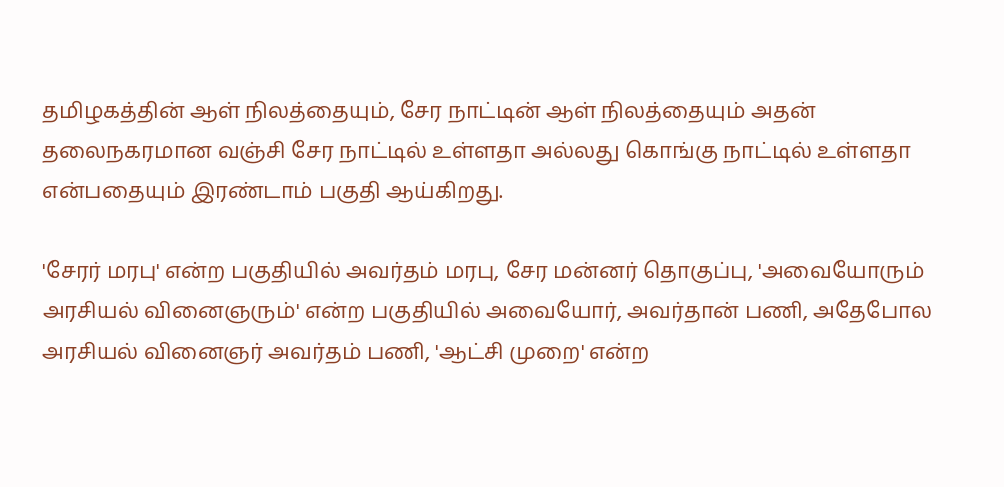தமிழகத்தின் ஆள் நிலத்தையும், சேர நாட்டின் ஆள் நிலத்தையும் அதன் தலைநகரமான வஞ்சி சேர நாட்டில் உள்ளதா அல்லது கொங்கு நாட்டில் உள்ளதா என்பதையும் இரண்டாம் பகுதி ஆய்கிறது.

'சேரர் மரபு' என்ற பகுதியில் அவர்தம் மரபு, சேர மன்னர் தொகுப்பு, 'அவையோரும் அரசியல் வினைஞரும்' என்ற பகுதியில் அவையோர், அவர்தான் பணி, அதேபோல அரசியல் வினைஞர் அவர்தம் பணி, 'ஆட்சி முறை' என்ற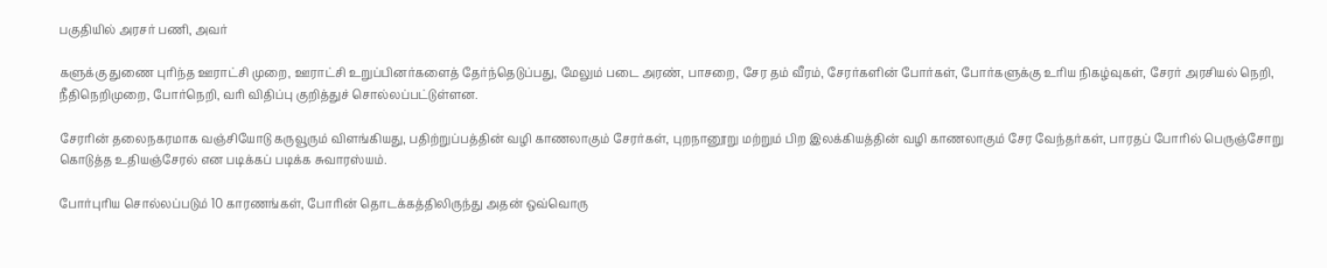பகுதியில் அரசர் பணி, அவர்

களுக்கு துணை புரிந்த ஊராட்சி முறை, ஊராட்சி உறுப்பினர்களைத் தேர்ந்தெடுப்பது, மேலும் படை அரண், பாசறை, சேர தம் வீரம், சேரர்களின் போர்கள், போர்களுக்கு உரிய நிகழ்வுகள், சேரர் அரசியல் நெறி, நீதிநெறிமுறை, போர்நெறி, வரி விதிப்பு குறித்துச் சொல்லப்பட்டுள்ளன.

சேரரின் தலைநகரமாக வஞ்சியோடு கருவூரும் விளங்கியது, பதிற்றுப்பத்தின் வழி காணலாகும் சேரர்கள், புறநானூறு மற்றும் பிற இலக்கியத்தின் வழி காணலாகும் சேர வேந்தர்கள், பாரதப் போரில் பெருஞ்சோறு கொடுத்த உதியஞ்சேரல் என படிக்கப் படிக்க சுவாரஸ்யம்.

போர்புரிய சொல்லப்படும் 10 காரணங்கள், போரின் தொடக்கத்திலிருந்து அதன் ஒவ்வொரு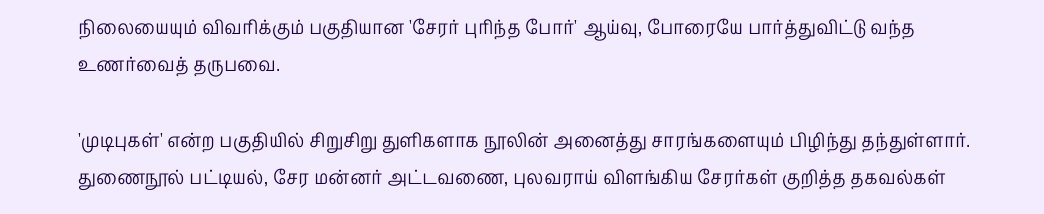நிலையையும் விவரிக்கும் பகுதியான 'சேரர் புரிந்த போர்' ஆய்வு, போரையே பார்த்துவிட்டு வந்த உணர்வைத் தருபவை.

'முடிபுகள்' என்ற பகுதியில் சிறுசிறு துளிகளாக நூலின் அனைத்து சாரங்களையும் பிழிந்து தந்துள்ளார். துணைநூல் பட்டியல், சேர மன்னர் அட்டவணை, புலவராய் விளங்கிய சேரர்கள் குறித்த தகவல்கள்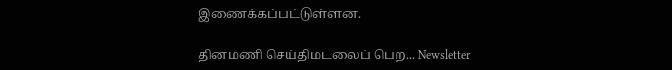இணைக்கப்பட்டுள்ளன.

தினமணி செய்திமடலைப் பெற... Newsletter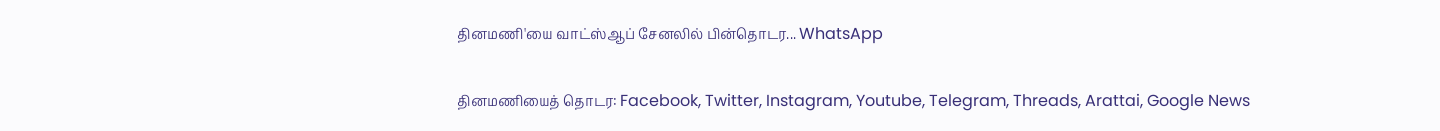தினமணி'யை வாட்ஸ்ஆப் சேனலில் பின்தொடர... WhatsApp

தினமணியைத் தொடர: Facebook, Twitter, Instagram, Youtube, Telegram, Threads, Arattai, Google News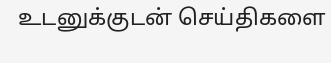உடனுக்குடன் செய்திகளை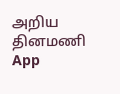அறிய தினமணி App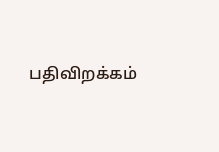பதிவிறக்கம்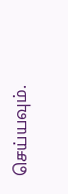செய்யவும்.